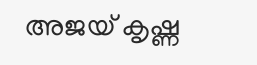അജയ് കൃഷ്ണ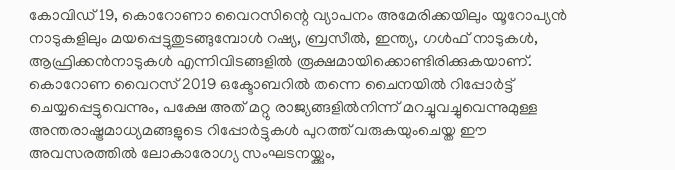കോവിഡ് 19, കൊറോണാ വൈറസിന്റെ വ്യാപനം അമേരിക്കയിലും യൂറോപ്യൻ നാടുകളിലും മയപ്പെട്ടുതുടങ്ങുമ്പോൾ റഷ്യ, ബ്രസീൽ, ഇന്ത്യ, ഗൾഫ് നാടുകൾ, ആഫ്രിക്കൻനാടുകൾ എന്നിവിടങ്ങളിൽ രൂക്ഷമായിക്കൊണ്ടിരിക്കുകയാണ്. കൊറോണ വൈറസ് 2019 ഒക്ടോബറിൽ തന്നെ ചൈനയിൽ റിപ്പോർട്ട് ചെയ്യപ്പെട്ടുവെന്നും, പക്ഷേ അത് മറ്റു രാജ്യങ്ങളിൽനിന്ന് മറച്ചുവച്ചുവെന്നുമുള്ള അന്തരാഷ്ട്രമാധ്യമങ്ങളുടെ റിപ്പോർട്ടുകൾ പുറത്ത് വരുകയുംചെയ്ത ഈ അവസരത്തിൽ ലോകാരോഗ്യ സംഘടനയ്ക്കും,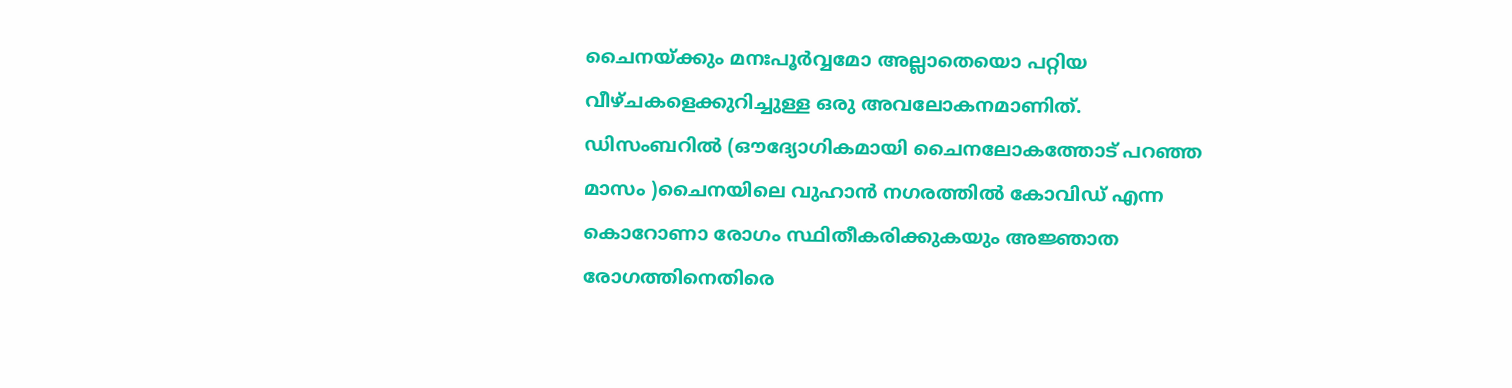ചൈനയ്ക്കും മനഃപൂർവ്വമോ അല്ലാതെയൊ പറ്റിയ വീഴ്ചകളെക്കുറിച്ചുള്ള ഒരു അവലോകനമാണിത്.
ഡിസംബറിൽ (ഔദ്യോഗികമായി ചൈനലോകത്തോട് പറഞ്ഞ മാസം )ചൈനയിലെ വുഹാൻ നഗരത്തിൽ കോവിഡ് എന്ന കൊറോണാ രോഗം സ്ഥിതീകരിക്കുകയും അജ്ഞാത രോഗത്തിനെതിരെ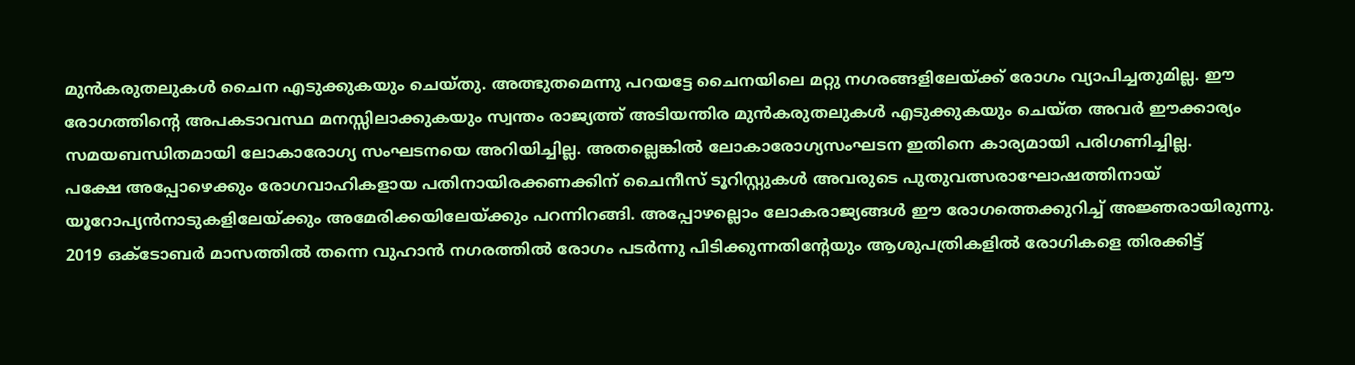മുൻകരുതലുകൾ ചൈന എടുക്കുകയും ചെയ്തു. അത്ഭുതമെന്നു പറയട്ടേ ചൈനയിലെ മറ്റു നഗരങ്ങളിലേയ്ക്ക് രോഗം വ്യാപിച്ചതുമില്ല. ഈ രോഗത്തിന്റെ അപകടാവസ്ഥ മനസ്സിലാക്കുകയും സ്വന്തം രാജ്യത്ത് അടിയന്തിര മുൻകരുതലുകൾ എടുക്കുകയും ചെയ്ത അവർ ഈക്കാര്യം സമയബന്ധിതമായി ലോകാരോഗ്യ സംഘടനയെ അറിയിച്ചില്ല. അതല്ലെങ്കിൽ ലോകാരോഗ്യസംഘടന ഇതിനെ കാര്യമായി പരിഗണിച്ചില്ല.
പക്ഷേ അപ്പോഴെക്കും രോഗവാഹികളായ പതിനായിരക്കണക്കിന് ചൈനീസ് ടൂറിസ്റ്റുകൾ അവരുടെ പുതുവത്സരാഘോഷത്തിനായ് യൂറോപ്യൻനാടുകളിലേയ്ക്കും അമേരിക്കയിലേയ്ക്കും പറന്നിറങ്ങി. അപ്പോഴല്ലൊം ലോകരാജ്യങ്ങൾ ഈ രോഗത്തെക്കുറിച്ച് അജ്ഞരായിരുന്നു.
2019 ഒക്ടോബർ മാസത്തിൽ തന്നെ വുഹാൻ നഗരത്തിൽ രോഗം പടർന്നു പിടിക്കുന്നതിന്റേയും ആശുപത്രികളിൽ രോഗികളെ തിരക്കിട്ട്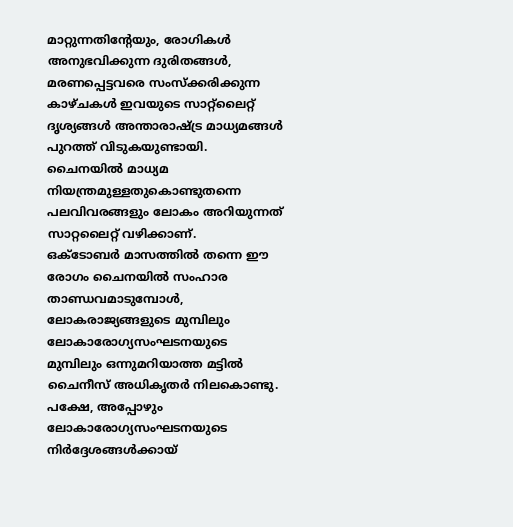മാറ്റുന്നതിന്റേയും, രോഗികൾ അനുഭവിക്കുന്ന ദുരിതങ്ങൾ, മരണപ്പെട്ടവരെ സംസ്‌ക്കരിക്കുന്ന കാഴ്ചകൾ ഇവയുടെ സാറ്റ്‌ലൈറ്റ് ദൃശ്യങ്ങൾ അന്താരാഷ്ട്ര മാധ്യമങ്ങൾ പുറത്ത് വിടുകയുണ്ടായി. ചൈനയിൽ മാധ്യമ നിയന്ത്രമുള്ളതുകൊണ്ടുതന്നെ പലവിവരങ്ങളും ലോകം അറിയുന്നത് സാറ്റലൈറ്റ് വഴിക്കാണ്.
ഒക്ടോബർ മാസത്തിൽ തന്നെ ഈ രോഗം ചൈനയിൽ സംഹാര താണ്ഡവമാടുമ്പോൾ, ലോകരാജ്യങ്ങളുടെ മുമ്പിലും ലോകാരോഗ്യസംഘടനയുടെ മുമ്പിലും ഒന്നുമറിയാത്ത മട്ടിൽ ചൈനീസ് അധികൃതർ നിലകൊണ്ടു.
പക്ഷേ, അപ്പോഴും ലോകാരോഗ്യസംഘടനയുടെ നിർദ്ദേശങ്ങൾക്കായ്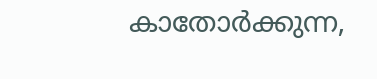കാതോർക്കുന്ന,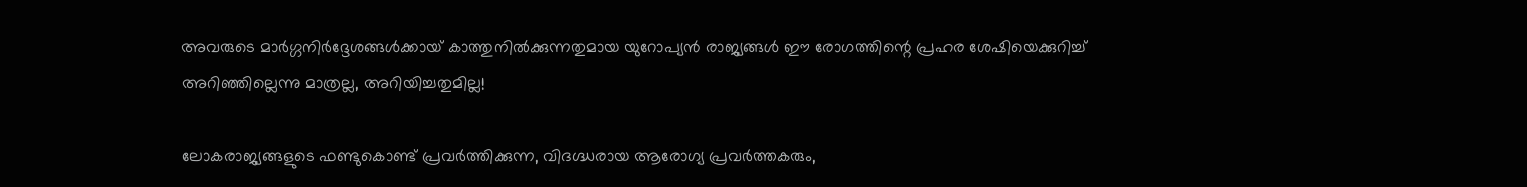അവരുടെ മാർഗ്ഗനിർദ്ദേശങ്ങൾക്കായ് കാത്തുനിൽക്കുന്നതുമായ യുറോപ്യൻ രാജ്യങ്ങൾ ഈ രോഗത്തിന്റെ പ്രഹര ശേഷിയെക്കുറിച്ച് അറിഞ്ഞില്ലെന്നു മാത്രല്ല, അറിയിച്ചതുമില്ല!

ലോകരാജ്യങ്ങളുടെ ഫണ്ടുകൊണ്ട് പ്രവർത്തിക്കുന്ന, വിദഗ്ദ്ധരായ ആരോഗ്യ പ്രവർത്തകരും,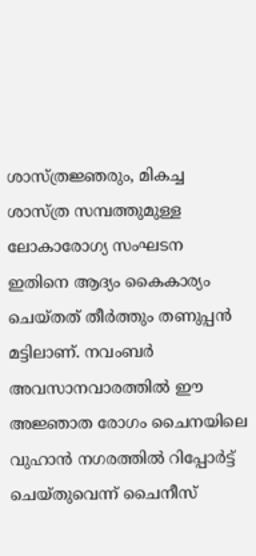ശാസ്ത്രജ്ഞരും, മികച്ച ശാസ്ത്ര സമ്പത്തുമുള്ള ലോകാരോഗ്യ സംഘടന ഇതിനെ ആദ്യം കൈകാര്യം ചെയ്തത് തീർത്തും തണുപ്പൻ മട്ടിലാണ്. നവംബർ അവസാനവാരത്തിൽ ഈ അജ്ഞാത രോഗം ചൈനയിലെ വുഹാൻ നഗരത്തിൽ റിപ്പോർട്ട് ചെയ്തുവെന്ന് ചൈനീസ്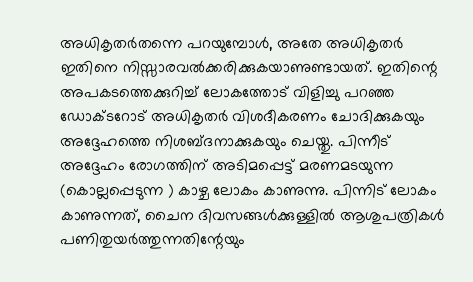അധികൃതർതന്നെ പറയുമ്പോൾ, അതേ അധികൃതർ ഇതിനെ നിസ്സാരവൽക്കരിക്കുകയാണുണ്ടായത്. ഇതിന്റെ അപകടത്തെക്കുറിച്ച് ലോകത്തോട് വിളിച്ചു പറഞ്ഞ ഡോക്ടറോട് അധികൃതർ വിശദീകരണം ചോദിക്കുകയും അദ്ദേഹത്തെ നിശബ്ദനാക്കുകയും ചെയ്തു. പിന്നീട് അദ്ദേഹം രോഗത്തിന് അടിമപ്പെട്ട് മരണമടയുന്ന (കൊല്ലപ്പെടുന്ന ) കാഴ്ച ലോകം കാണുന്നു. പിന്നിട് ലോകം കാണുന്നത്, ചൈന ദിവസങ്ങൾക്കുള്ളിൽ ആശുപത്രികൾ പണിതുയർത്തുന്നതിന്റേയും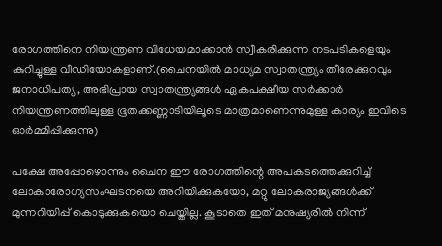രോഗത്തിനെ നിയന്ത്രണ വിധേയമാക്കാൻ സ്വീകരിക്കുന്ന നടപടികളെയും കുറിച്ചുള്ള വീഡിയോകളാണ്.(ചൈനയിൽ മാധ്യമ സ്വാതന്ത്ര്യം തീരേക്കുറവും ജനാധിപത്യ, അഭിപ്രായ സ്വാതന്ത്ര്യങ്ങൾ ഏകപക്ഷീയ സർക്കാർ നിയന്ത്രണത്തിലുള്ള ഭൂതക്കണ്ണാടിയിലൂടെ മാത്രമാണെന്നുമുള്ള കാര്യം ഇവിടെ ഓർമ്മിപ്പിക്കുന്നു)

പക്ഷേ അപ്പോഴൊന്നും ചൈന ഈ രോഗത്തിന്റെ അപകടത്തെക്കുറിച്ച് ലോകാരോഗ്യസംഘടനയെ അറിയിക്കുകയോ, മറ്റു ലോകരാജ്യങ്ങൾക്ക് മുന്നറിയിപ്പ് കൊടുക്കുകയൊ ചെയ്തില്ല. കൂടാതെ ഇത് മനുഷ്യരിൽ നിന്ന്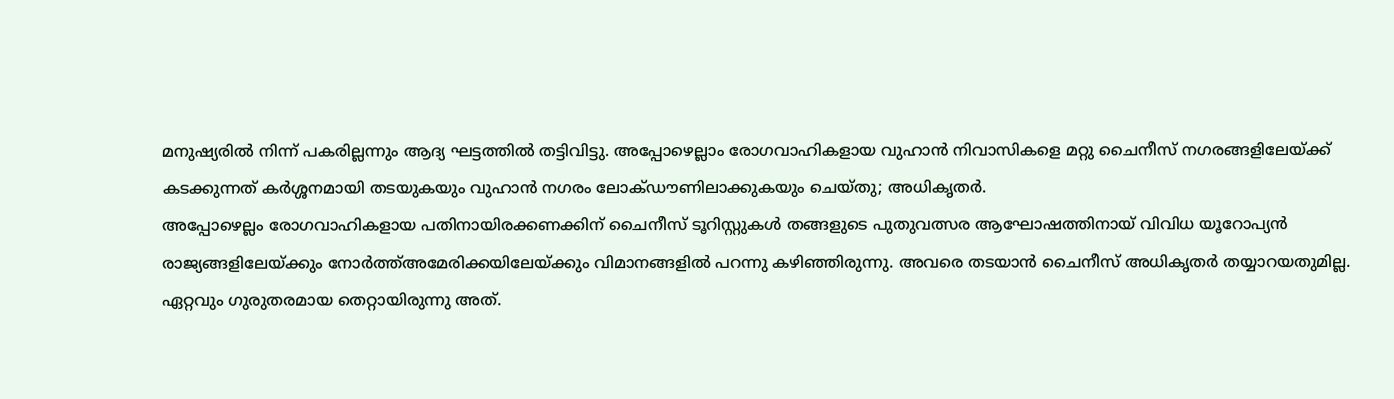മനുഷ്യരിൽ നിന്ന് പകരില്ലന്നും ആദ്യ ഘട്ടത്തിൽ തട്ടിവിട്ടു. അപ്പോഴെല്ലാം രോഗവാഹികളായ വുഹാൻ നിവാസികളെ മറ്റു ചൈനീസ് നഗരങ്ങളിലേയ്ക്ക് കടക്കുന്നത് കർശ്ശനമായി തടയുകയും വുഹാൻ നഗരം ലോക്ഡൗണിലാക്കുകയും ചെയ്തു; അധികൃതർ.
അപ്പോഴെല്ലം രോഗവാഹികളായ പതിനായിരക്കണക്കിന് ചൈനീസ് ടൂറിസ്റ്റുകൾ തങ്ങളുടെ പുതുവത്സര ആഘോഷത്തിനായ് വിവിധ യൂറോപ്യൻ രാജ്യങ്ങളിലേയ്ക്കും നോർത്ത്അമേരിക്കയിലേയ്ക്കും വിമാനങ്ങളിൽ പറന്നു കഴിഞ്ഞിരുന്നു. അവരെ തടയാൻ ചൈനീസ് അധികൃതർ തയ്യാറയതുമില്ല. ഏറ്റവും ഗുരുതരമായ തെറ്റായിരുന്നു അത്.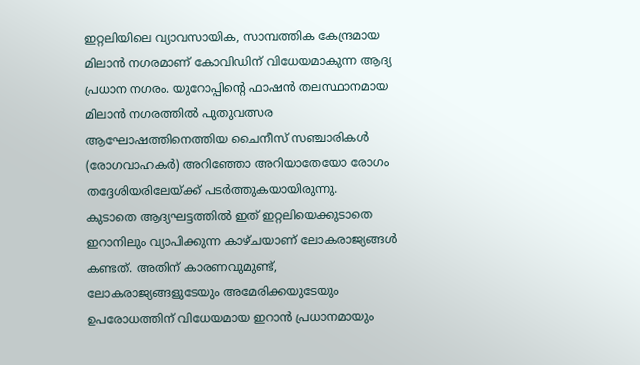ഇറ്റലിയിലെ വ്യാവസായിക, സാമ്പത്തിക കേന്ദ്രമായ മിലാൻ നഗരമാണ് കോവിഡിന് വിധേയമാകുന്ന ആദ്യ പ്രധാന നഗരം. യുറോപ്പിന്റെ ഫാഷൻ തലസ്ഥാനമായ മിലാൻ നഗരത്തിൽ പുതുവത്സര ആഘോഷത്തിനെത്തിയ ചൈനീസ് സഞ്ചാരികൾ (രോഗവാഹകർ) അറിഞ്ഞോ അറിയാതേയോ രോഗം തദ്ദേശിയരിലേയ്ക്ക് പടർത്തുകയായിരുന്നു.
കുടാതെ ആദ്യഘട്ടത്തിൽ ഇത് ഇറ്റലിയെക്കുടാതെ ഇറാനിലും വ്യാപിക്കുന്ന കാഴ്ചയാണ് ലോകരാജ്യങ്ങൾ കണ്ടത്. അതിന് കാരണവുമുണ്ട്, ലോകരാജ്യങ്ങളുടേയും അമേരിക്കയുടേയും ഉപരോധത്തിന് വിധേയമായ ഇറാൻ പ്രധാനമായും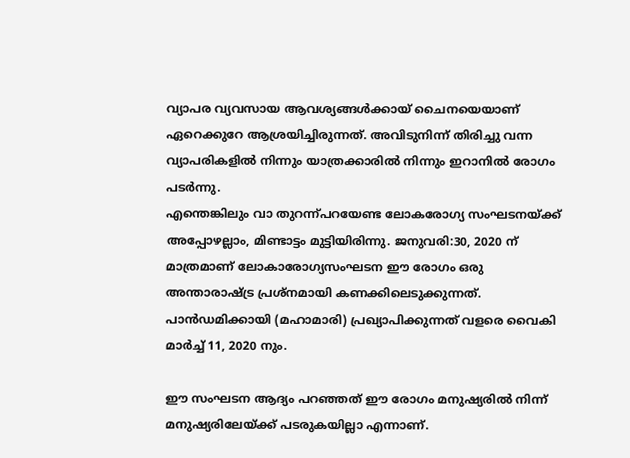വ്യാപര വ്യവസായ ആവശ്യങ്ങൾക്കായ് ചൈനയെയാണ് ഏറെക്കുറേ ആശ്രയിച്ചിരുന്നത്. അവിടുനിന്ന് തിരിച്ചു വന്ന വ്യാപരികളിൽ നിന്നും യാത്രക്കാരിൽ നിന്നും ഇറാനിൽ രോഗം പടർന്നു.
എന്തെങ്കിലും വാ തുറന്ന്പറയേണ്ട ലോകരോഗ്യ സംഘടനയ്ക്ക് അപ്പോഴല്ലാം, മിണ്ടാട്ടം മുട്ടിയിരിന്നു. ജനുവരി:30, 2020 ന് മാത്രമാണ് ലോകാരോഗ്യസംഘടന ഈ രോഗം ഒരു അന്താരാഷ്ട്ര പ്രശ്‌നമായി കണക്കിലെടുക്കുന്നത്. പാൻഡമിക്കായി (മഹാമാരി) പ്രഖ്യാപിക്കുന്നത് വളരെ വൈകി മാർച്ച് 11, 2020 നും.

ഈ സംഘടന ആദ്യം പറഞ്ഞത് ഈ രോഗം മനുഷ്യരിൽ നിന്ന് മനുഷ്യരിലേയ്ക്ക് പടരുകയില്ലാ എന്നാണ്.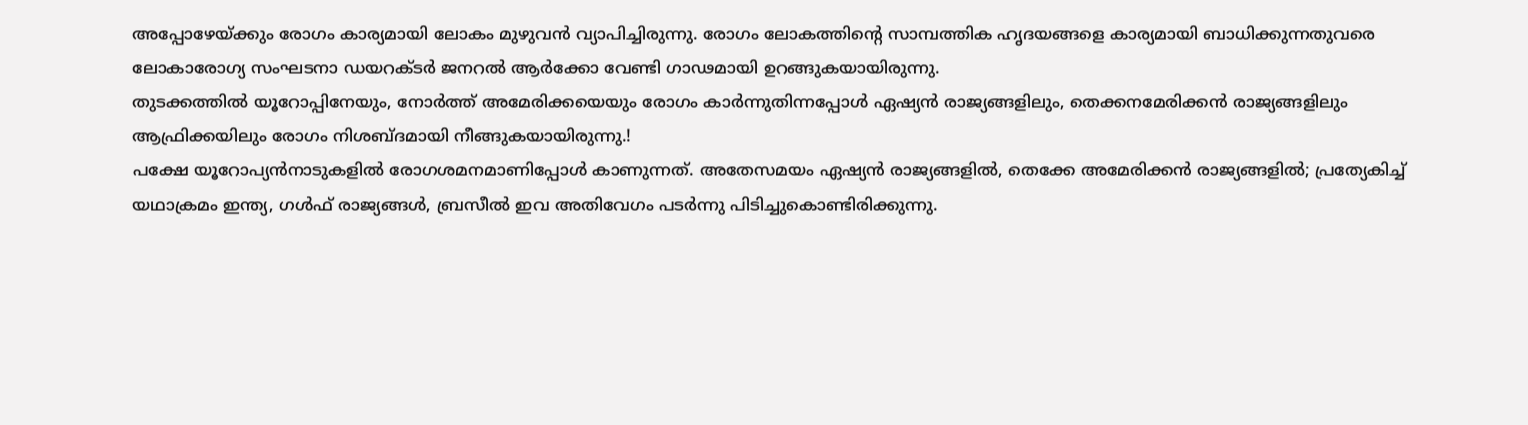അപ്പോഴേയ്ക്കും രോഗം കാര്യമായി ലോകം മുഴുവൻ വ്യാപിച്ചിരുന്നു. രോഗം ലോകത്തിന്റെ സാമ്പത്തിക ഹൃദയങ്ങളെ കാര്യമായി ബാധിക്കുന്നതുവരെ ലോകാരോഗ്യ സംഘടനാ ഡയറക്ടർ ജനറൽ ആർക്കോ വേണ്ടി ഗാഢമായി ഉറങ്ങുകയായിരുന്നു.
തുടക്കത്തിൽ യൂറോപ്പിനേയും, നോർത്ത് അമേരിക്കയെയും രോഗം കാർന്നുതിന്നപ്പോൾ ഏഷ്യൻ രാജ്യങ്ങളിലും, തെക്കനമേരിക്കൻ രാജ്യങ്ങളിലും ആഫ്രിക്കയിലും രോഗം നിശബ്ദമായി നീങ്ങുകയായിരുന്നു.!
പക്ഷേ യൂറോപ്യൻനാടുകളിൽ രോഗശമനമാണിപ്പോൾ കാണുന്നത്. അതേസമയം ഏഷ്യൻ രാജ്യങ്ങളിൽ, തെക്കേ അമേരിക്കൻ രാജ്യങ്ങളിൽ; പ്രത്യേകിച്ച് യഥാക്രമം ഇന്ത്യ, ഗൾഫ് രാജ്യങ്ങൾ, ബ്രസീൽ ഇവ അതിവേഗം പടർന്നു പിടിച്ചുകൊണ്ടിരിക്കുന്നു.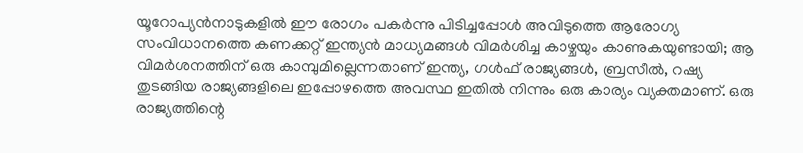യൂറോപ്യൻനാടുകളിൽ ഈ രോഗം പകർന്നു പിടിച്ചപ്പോൾ അവിടുത്തെ ആരോഗ്യ സംവിധാനത്തെ കണക്കറ്റ് ഇന്ത്യൻ മാധ്യമങ്ങൾ വിമർശിച്ച കാഴ്ചയും കാണുകയുണ്ടായി; ആ വിമർശനത്തിന് ഒരു കാമ്പുമില്ലെന്നതാണ് ഇന്ത്യ, ഗൾഫ് രാജ്യങ്ങൾ, ബ്രസീൽ, റഷ്യ തുടങ്ങിയ രാജ്യങ്ങളിലെ ഇപ്പോഴത്തെ അവസ്ഥ ഇതിൽ നിന്നും ഒരു കാര്യം വ്യക്തമാണ്. ഒരു രാജ്യത്തിന്റെ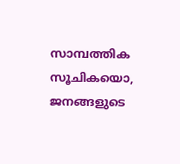സാമ്പത്തിക സൂചികയൊ, ജനങ്ങളുടെ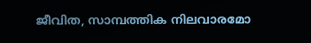ജീവിത, സാമ്പത്തിക നിലവാരമോ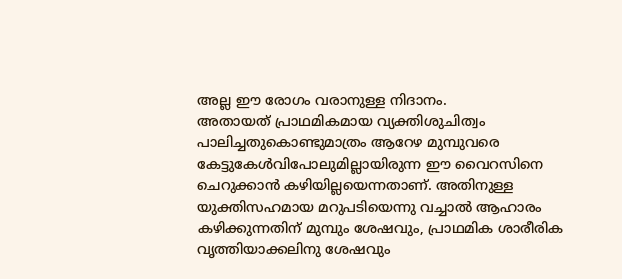അല്ല ഈ രോഗം വരാനുള്ള നിദാനം.
അതായത് പ്രാഥമികമായ വ്യക്തിശുചിത്വം പാലിച്ചതുകൊണ്ടുമാത്രം ആറേഴ മുമ്പുവരെ കേട്ടുകേൾവിപോലുമില്ലായിരുന്ന ഈ വൈറസിനെ ചെറുക്കാൻ കഴിയില്ലയെന്നതാണ്. അതിനുള്ള യുക്തിസഹമായ മറുപടിയെന്നു വച്ചാൽ ആഹാരം കഴിക്കുന്നതിന് മുമ്പും ശേഷവും, പ്രാഥമിക ശാരീരിക വൃത്തിയാക്കലിനു ശേഷവും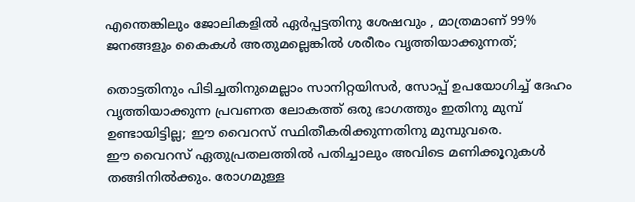എന്തെങ്കിലും ജോലികളിൽ ഏർപ്പട്ടതിനു ശേഷവും , മാത്രമാണ് 99% ജനങ്ങളും കൈകൾ അതുമല്ലെങ്കിൽ ശരീരം വൃത്തിയാക്കുന്നത്;

തൊട്ടതിനും പിടിച്ചതിനുമെല്ലാം സാനിറ്റയിസർ, സോപ്പ് ഉപയോഗിച്ച് ദേഹം വൃത്തിയാക്കുന്ന പ്രവണത ലോകത്ത് ഒരു ഭാഗത്തും ഇതിനു മുമ്പ് ഉണ്ടായിട്ടില്ല; ഈ വൈറസ് സ്ഥിതീകരിക്കുന്നതിനു മുമ്പുവരെ.
ഈ വൈറസ് ഏതുപ്രതലത്തിൽ പതിച്ചാലും അവിടെ മണിക്കൂറുകൾ തങ്ങിനിൽക്കും. രോഗമുള്ള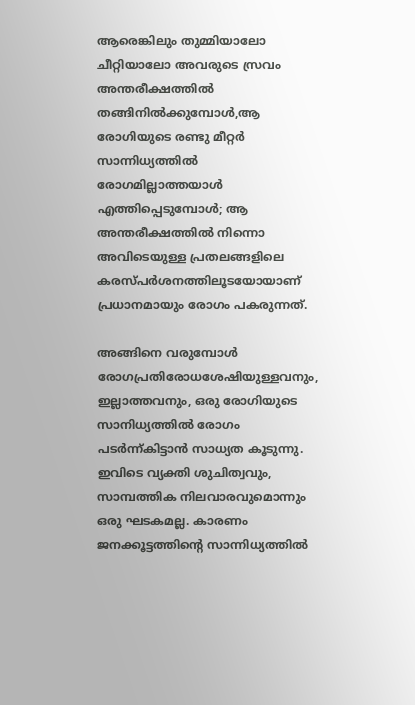ആരെങ്കിലും തുമ്മിയാലോ ചീറ്റിയാലോ അവരുടെ സ്രവം അന്തരീക്ഷത്തിൽ തങ്ങിനിൽക്കുമ്പോൾ,ആ രോഗിയുടെ രണ്ടു മീറ്റർ സാന്നിധ്യത്തിൽ രോഗമില്ലാത്തയാൾ എത്തിപ്പെടുമ്പോൾ; ആ അന്തരീക്ഷത്തിൽ നിന്നൊ
അവിടെയുള്ള പ്രതലങ്ങളിലെ കരസ്പർശനത്തിലൂടയോയാണ് പ്രധാനമായും രോഗം പകരുന്നത്.

അങ്ങിനെ വരുമ്പോൾ രോഗപ്രതിരോധശേഷിയുള്ളവനും, ഇല്ലാത്തവനും, ഒരു രോഗിയുടെ സാനിധ്യത്തിൽ രോഗം പടർന്ന്കിട്ടാൻ സാധ്യത കൂടുന്നു. ഇവിടെ വ്യക്തി ശുചിത്വവും, സാമ്പത്തിക നിലവാരവുമൊന്നും ഒരു ഘടകമല്ല. കാരണം ജനക്കൂട്ടത്തിന്റെ സാന്നിധ്യത്തിൽ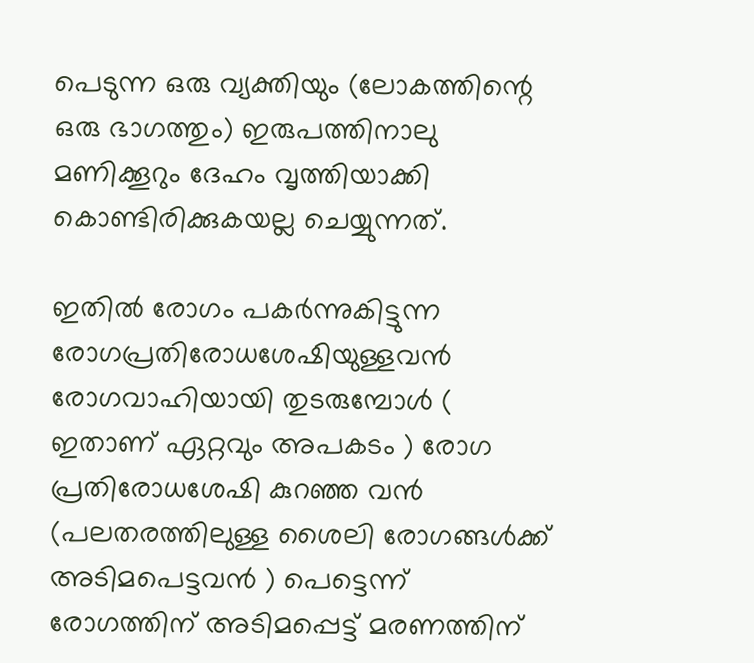പെടുന്ന ഒരു വ്യക്തിയും (ലോകത്തിന്റെ ഒരു ഭാഗത്തും) ഇരുപത്തിനാലു മണിക്കൂറും ദേഹം വൃത്തിയാക്കി കൊണ്ടിരിക്കുകയല്ല ചെയ്യുന്നത്.

ഇതിൽ രോഗം പകർന്നുകിട്ടുന്ന രോഗപ്രതിരോധശേഷിയുള്ളവൻ രോഗവാഹിയായി തുടരുമ്പോൾ ( ഇതാണ് ഏറ്റവും അപകടം ) രോഗ പ്രതിരോധശേഷി കുറഞ്ഞ വൻ (പലതരത്തിലുള്ള ശൈലി രോഗങ്ങൾക്ക് അടിമപെട്ടവൻ ) പെട്ടെന്ന് രോഗത്തിന് അടിമപ്പെട്ട് മരണത്തിന്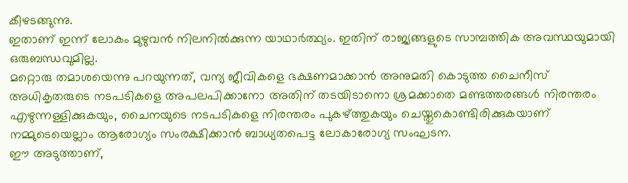കീഴടങ്ങുന്നു.
ഇതാണ് ഇന്ന് ലോകം മുഴുവൻ നിലനിൽക്കുന്ന യാഥാർത്ഥ്യം. ഇതിന് രാജ്യങ്ങളുടെ സാമ്പത്തിക അവസ്ഥയുമായി ഒരുബന്ധവുമില്ല.
മറ്റൊരു തമാശയെന്നു പറയുന്നത്, വന്യ ജീവികളെ ഭക്ഷണമാക്കാൻ അനുമതി കൊടുത്ത ചൈനീസ് അധികൃതരുടെ നടപടികളെ അപലപിക്കാനോ അതിന് തടയിടാനൊ ശ്രമക്കാതെ മണ്ടത്തരങ്ങൾ നിരന്തരം എഴുന്നള്ളിക്കുകയും, ചൈനയുടെ നടപടികളെ നിരന്തരം പുകഴ്ത്തുകയും ചെയ്തുകൊണ്ടിരിക്കുകയാണ് നമ്മുടെയെല്ലാം ആരോഗ്യം സംരക്ഷിക്കാൻ ബാധ്യതപെട്ട ലോകാരോഗ്യ സംഘടന.
ഈ അടുത്താണ്,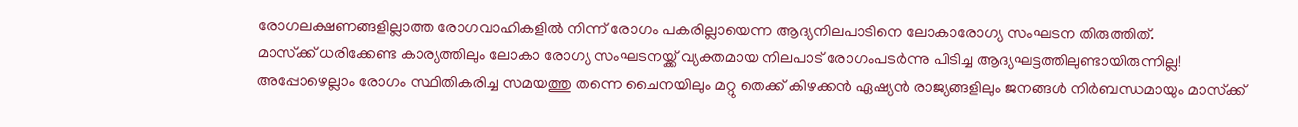രോഗലക്ഷണങ്ങളില്ലാത്ത രോഗവാഹികളിൽ നിന്ന് രോഗം പകരില്ലായെന്ന ആദ്യനിലപാടിനെ ലോകാരോഗ്യ സംഘടന തിരുത്തിത്.
മാസ്‌ക്ക് ധരിക്കേണ്ട കാര്യത്തിലും ലോകാ രോഗ്യ സംഘടനയ്ക്ക് വ്യക്തമായ നിലപാട് രോഗംപടർന്നു പിടിച്ച ആദ്യഘട്ടത്തിലുണ്ടായിരുന്നില്ല!
അപ്പോഴെല്ലാം രോഗം സ്ഥിതികരിച്ച സമയത്തു തന്നെ ചൈനയിലും മറ്റു തെക്ക് കിഴക്കൻ ഏഷ്യൻ രാജ്യങ്ങളിലും ജനങ്ങൾ നിർബന്ധമായും മാസ്‌ക്ക്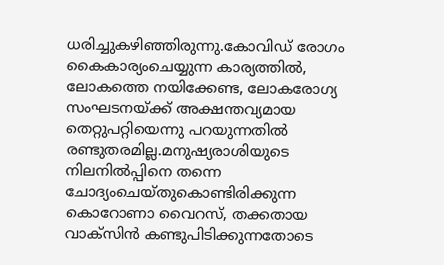ധരിച്ചുകഴിഞ്ഞിരുന്നു.കോവിഡ് രോഗം കൈകാര്യംചെയ്യുന്ന കാര്യത്തിൽ, ലോകത്തെ നയിക്കേണ്ട, ലോകരോഗ്യ സംഘടനയ്ക്ക് അക്ഷന്തവ്യമായ തെറ്റുപറ്റിയെന്നു പറയുന്നതിൽ രണ്ടുതരമില്ല.മനുഷ്യരാശിയുടെ നിലനിൽപ്പിനെ തന്നെ ചോദ്യംചെയ്തുകൊണ്ടിരിക്കുന്ന കൊറോണാ വൈറസ്, തക്കതായ വാക്‌സിൻ കണ്ടുപിടിക്കുന്നതോടെ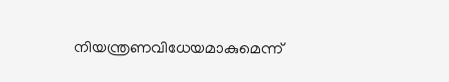നിയന്ത്രണവിധേയമാകുമെന്ന്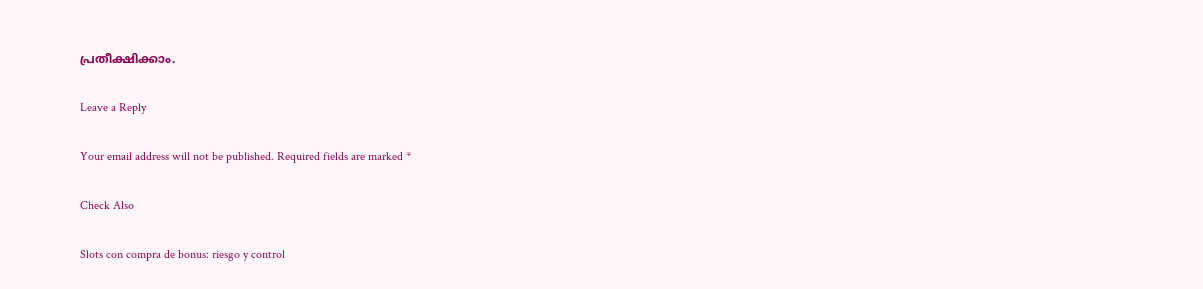പ്രതീക്ഷിക്കാം.

Leave a Reply

Your email address will not be published. Required fields are marked *

Check Also

Slots con compra de bonus: riesgo y control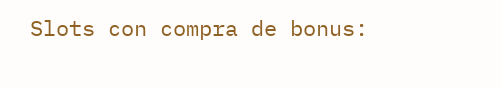Slots con compra de bonus: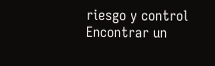riesgo y control Encontrar un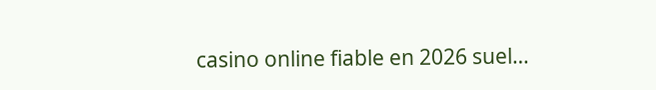casino online fiable en 2026 suel…